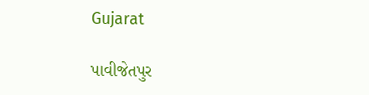Gujarat

પાવીજેતપુર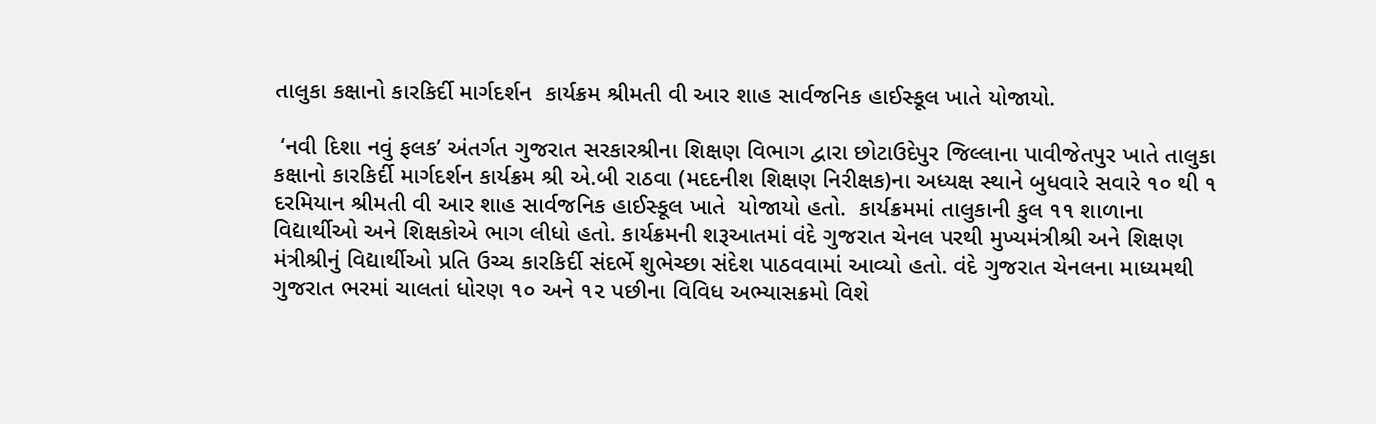તાલુકા કક્ષાનો કારકિર્દી માર્ગદર્શન  કાર્યક્રમ શ્રીમતી વી આર શાહ સાર્વજનિક હાઈસ્કૂલ ખાતે યોજાયો.

 ‘નવી દિશા નવું ફલક’ અંતર્ગત ગુજરાત સરકારશ્રીના શિક્ષણ વિભાગ દ્વારા છોટાઉદેપુર જિલ્લાના પાવીજેતપુર ખાતે તાલુકા કક્ષાનો કારકિર્દી માર્ગદર્શન કાર્યક્રમ શ્રી એ.બી રાઠવા (મદદનીશ શિક્ષણ નિરીક્ષક)ના અધ્યક્ષ સ્થાને બુધવારે સવારે ૧૦ થી ૧ દરમિયાન શ્રીમતી વી આર શાહ સાર્વજનિક હાઈસ્કૂલ ખાતે  યોજાયો હતો.  કાર્યક્રમમાં તાલુકાની કુલ ૧૧ શાળાના વિદ્યાર્થીઓ અને શિક્ષકોએ ભાગ લીધો હતો. કાર્યક્રમની શરૂઆતમાં વંદે ગુજરાત ચેનલ પરથી મુખ્યમંત્રીશ્રી અને શિક્ષણ મંત્રીશ્રીનું વિદ્યાર્થીઓ પ્રતિ ઉચ્ચ કારકિર્દી સંદર્ભે શુભેચ્છા સંદેશ પાઠવવામાં આવ્યો હતો. વંદે ગુજરાત ચેનલના માધ્યમથી ગુજરાત ભરમાં ચાલતાં ધોરણ ૧૦ અને ૧૨ પછીના વિવિધ અભ્યાસક્રમો વિશે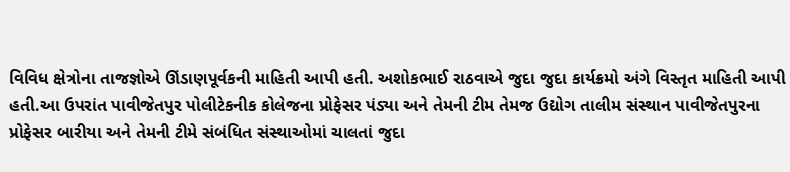વિવિધ ક્ષેત્રોના તાજજ્ઞોએ ઊંડાણપૂર્વકની માહિતી આપી હતી. અશોકભાઈ રાઠવાએ જુદા જુદા કાર્યક્રમો અંગે વિસ્તૃત માહિતી આપી હતી.આ ઉપરાંત પાવીજેતપુર પોલીટેકનીક કોલેજના પ્રોફેસર પંડ્યા અને તેમની ટીમ તેમજ ઉદ્યોગ તાલીમ સંસ્થાન પાવીજેતપુરના પ્રોફેસર બારીયા અને તેમની ટીમે સંબંધિત સંસ્થાઓમાં ચાલતાં જુદા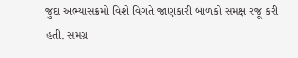જુદા અભ્યાસક્રમો વિશે વિગતે જાણકારી બાળકો સમક્ષ રજૂ કરી હતી. સમગ્ર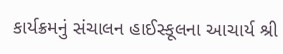કાર્યક્રમનું સંચાલન હાઈસ્કૂલના આચાર્ય શ્રી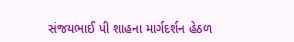સંજયભાઈ પી શાહના માર્ગદર્શન હેઠળ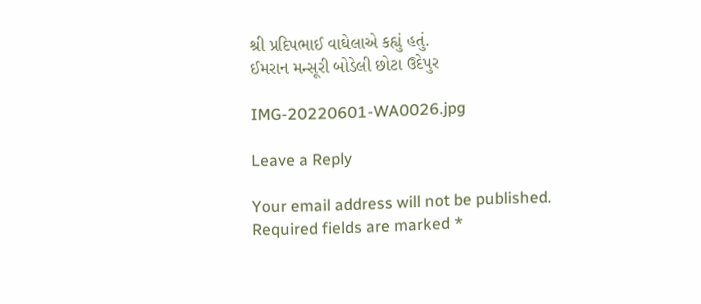શ્રી પ્રદિપભાઈ વાઘેલાએ કહ્યું હતું.
ઈમરાન મન્સૂરી બોડેલી છોટા ઉદેપુર

IMG-20220601-WA0026.jpg

Leave a Reply

Your email address will not be published. Required fields are marked *